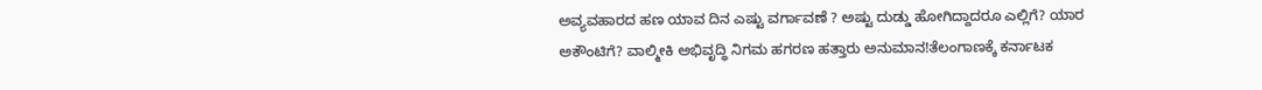ಅವ್ಯವಹಾರದ ಹಣ ಯಾವ ದಿನ ಎಷ್ಟು ವರ್ಗಾವಣೆ ? ಅಷ್ಟು ದುಡ್ಡು ಹೋಗಿದ್ದಾದರೂ ಎಲ್ಲಿಗೆ? ಯಾರ ಅಕೌಂಟಿಗೆ? ವಾಲ್ಮೀಕಿ ಅಭಿವೃದ್ಧಿ ನಿಗಮ ಹಗರಣ ಹತ್ತಾರು ಅನುಮಾನ!ತೆಲಂಗಾಣಕ್ಕೆ ಕರ್ನಾಟಕ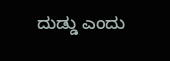ದುಡ್ಡು ಎಂದು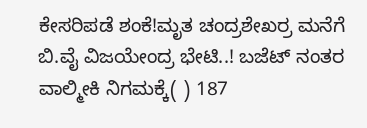ಕೇಸರಿಪಡೆ ಶಂಕೆ!ಮೃತ ಚಂದ್ರಶೇಖರ್ರ ಮನೆಗೆ ಬಿ.ವೈ ವಿಜಯೇಂದ್ರ ಭೇಟಿ..! ಬಜೆಟ್ ನಂತರ ವಾಲ್ಮೀಕಿ ನಿಗಮಕ್ಕೆ( ) 187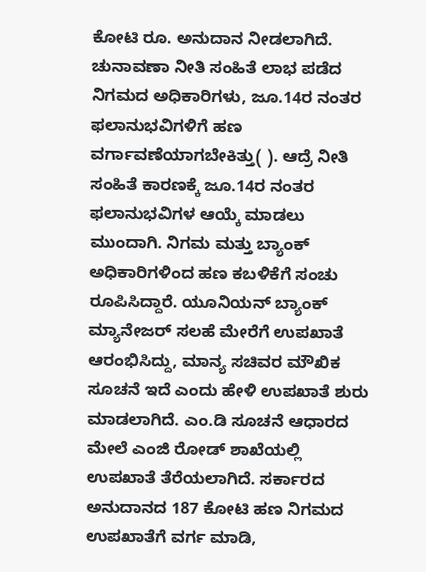ಕೋಟಿ ರೂ. ಅನುದಾನ ನೀಡಲಾಗಿದೆ. ಚುನಾವಣಾ ನೀತಿ ಸಂಹಿತೆ ಲಾಭ ಪಡೆದ ನಿಗಮದ ಅಧಿಕಾರಿಗಳು, ಜೂ.14ರ ನಂತರ ಫಲಾನುಭವಿಗಳಿಗೆ ಹಣ ವರ್ಗಾವಣೆಯಾಗಬೇಕಿತ್ತು( ). ಆದ್ರೆ ನೀತಿ ಸಂಹಿತೆ ಕಾರಣಕ್ಕೆ ಜೂ.14ರ ನಂತರ ಫಲಾನುಭವಿಗಳ ಆಯ್ಕೆ ಮಾಡಲು ಮುಂದಾಗಿ. ನಿಗಮ ಮತ್ತು ಬ್ಯಾಂಕ್ ಅಧಿಕಾರಿಗಳಿಂದ ಹಣ ಕಬಳಿಕೆಗೆ ಸಂಚು ರೂಪಿಸಿದ್ದಾರೆ. ಯೂನಿಯನ್ ಬ್ಯಾಂಕ್ ಮ್ಯಾನೇಜರ್ ಸಲಹೆ ಮೇರೆಗೆ ಉಪಖಾತೆ ಆರಂಭಿಸಿದ್ದು, ಮಾನ್ಯ ಸಚಿವರ ಮೌಖಿಕ ಸೂಚನೆ ಇದೆ ಎಂದು ಹೇಳಿ ಉಪಖಾತೆ ಶುರು ಮಾಡಲಾಗಿದೆ. ಎಂ.ಡಿ ಸೂಚನೆ ಆಧಾರದ ಮೇಲೆ ಎಂಜಿ ರೋಡ್ ಶಾಖೆಯಲ್ಲಿ ಉಪಖಾತೆ ತೆರೆಯಲಾಗಿದೆ. ಸರ್ಕಾರದ ಅನುದಾನದ 187 ಕೋಟಿ ಹಣ ನಿಗಮದ ಉಪಖಾತೆಗೆ ವರ್ಗ ಮಾಡಿ,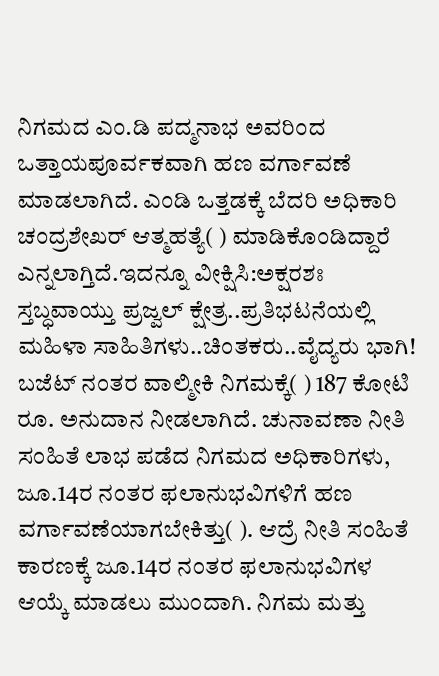ನಿಗಮದ ಎಂ.ಡಿ ಪದ್ಮನಾಭ ಅವರಿಂದ ಒತ್ತಾಯಪೂರ್ವಕವಾಗಿ ಹಣ ವರ್ಗಾವಣೆ ಮಾಡಲಾಗಿದೆ. ಎಂಡಿ ಒತ್ತಡಕ್ಕೆ ಬೆದರಿ ಅಧಿಕಾರಿ ಚಂದ್ರಶೇಖರ್‌ ಆತ್ಮಹತ್ಯೆ( ) ಮಾಡಿಕೊಂಡಿದ್ದಾರೆ ಎನ್ನಲಾಗ್ತಿದೆ.ಇದನ್ನೂ ವೀಕ್ಷಿಸಿ:ಅಕ್ಷರಶಃ ಸ್ತಬ್ಧವಾಯ್ತು ಪ್ರಜ್ವಲ್ ಕ್ಷೇತ್ರ..ಪ್ರತಿಭಟನೆಯಲ್ಲಿ ಮಹಿಳಾ ಸಾಹಿತಿಗಳು..ಚಿಂತಕರು..ವೈದ್ಯರು ಭಾಗಿ! ಬಜೆಟ್ ನಂತರ ವಾಲ್ಮೀಕಿ ನಿಗಮಕ್ಕೆ( ) 187 ಕೋಟಿ ರೂ. ಅನುದಾನ ನೀಡಲಾಗಿದೆ. ಚುನಾವಣಾ ನೀತಿ ಸಂಹಿತೆ ಲಾಭ ಪಡೆದ ನಿಗಮದ ಅಧಿಕಾರಿಗಳು, ಜೂ.14ರ ನಂತರ ಫಲಾನುಭವಿಗಳಿಗೆ ಹಣ ವರ್ಗಾವಣೆಯಾಗಬೇಕಿತ್ತು( ). ಆದ್ರೆ ನೀತಿ ಸಂಹಿತೆ ಕಾರಣಕ್ಕೆ ಜೂ.14ರ ನಂತರ ಫಲಾನುಭವಿಗಳ ಆಯ್ಕೆ ಮಾಡಲು ಮುಂದಾಗಿ. ನಿಗಮ ಮತ್ತು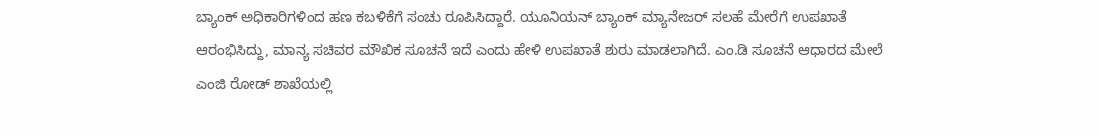ಬ್ಯಾಂಕ್ ಅಧಿಕಾರಿಗಳಿಂದ ಹಣ ಕಬಳಿಕೆಗೆ ಸಂಚು ರೂಪಿಸಿದ್ದಾರೆ. ಯೂನಿಯನ್ ಬ್ಯಾಂಕ್ ಮ್ಯಾನೇಜರ್ ಸಲಹೆ ಮೇರೆಗೆ ಉಪಖಾತೆ ಆರಂಭಿಸಿದ್ದು, ಮಾನ್ಯ ಸಚಿವರ ಮೌಖಿಕ ಸೂಚನೆ ಇದೆ ಎಂದು ಹೇಳಿ ಉಪಖಾತೆ ಶುರು ಮಾಡಲಾಗಿದೆ. ಎಂ.ಡಿ ಸೂಚನೆ ಆಧಾರದ ಮೇಲೆ ಎಂಜಿ ರೋಡ್ ಶಾಖೆಯಲ್ಲಿ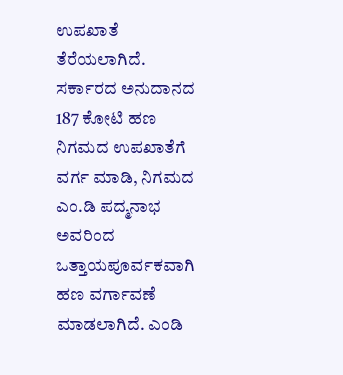ಉಪಖಾತೆ ತೆರೆಯಲಾಗಿದೆ. ಸರ್ಕಾರದ ಅನುದಾನದ 187 ಕೋಟಿ ಹಣ ನಿಗಮದ ಉಪಖಾತೆಗೆ ವರ್ಗ ಮಾಡಿ, ನಿಗಮದ ಎಂ.ಡಿ ಪದ್ಮನಾಭ ಅವರಿಂದ ಒತ್ತಾಯಪೂರ್ವಕವಾಗಿ ಹಣ ವರ್ಗಾವಣೆ ಮಾಡಲಾಗಿದೆ. ಎಂಡಿ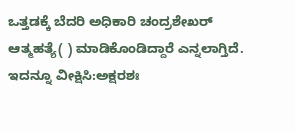ಒತ್ತಡಕ್ಕೆ ಬೆದರಿ ಅಧಿಕಾರಿ ಚಂದ್ರಶೇಖರ್‌ ಆತ್ಮಹತ್ಯೆ( ) ಮಾಡಿಕೊಂಡಿದ್ದಾರೆ ಎನ್ನಲಾಗ್ತಿದೆ. ಇದನ್ನೂ ವೀಕ್ಷಿಸಿ:ಅಕ್ಷರಶಃ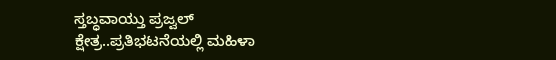ಸ್ತಬ್ಧವಾಯ್ತು ಪ್ರಜ್ವಲ್ ಕ್ಷೇತ್ರ..ಪ್ರತಿಭಟನೆಯಲ್ಲಿ ಮಹಿಳಾ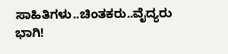ಸಾಹಿತಿಗಳು..ಚಿಂತಕರು..ವೈದ್ಯರು ಭಾಗಿ!